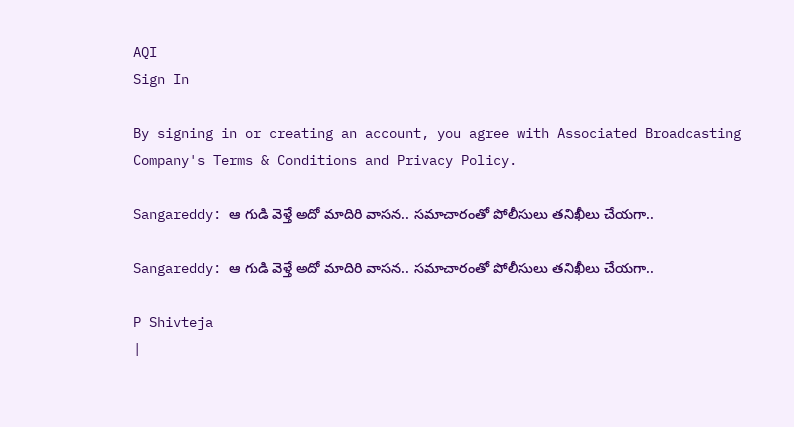AQI
Sign In

By signing in or creating an account, you agree with Associated Broadcasting Company's Terms & Conditions and Privacy Policy.

Sangareddy: ఆ గుడి వెళ్తే అదో మాదిరి వాసన.. సమాచారంతో పోలీసులు తనిఖీలు చేయగా..

Sangareddy: ఆ గుడి వెళ్తే అదో మాదిరి వాసన.. సమాచారంతో పోలీసులు తనిఖీలు చేయగా..

P Shivteja
|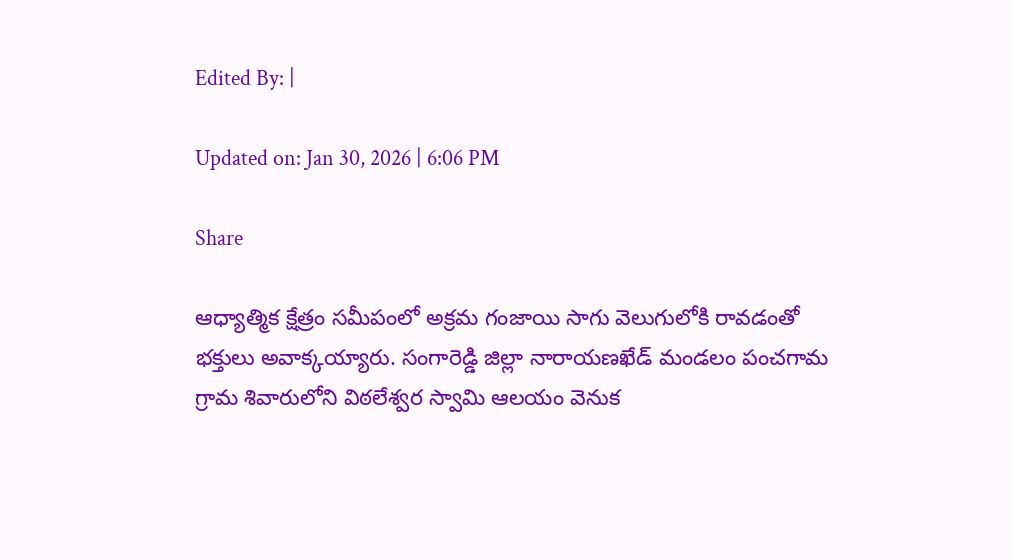Edited By: |

Updated on: Jan 30, 2026 | 6:06 PM

Share

ఆధ్యాత్మిక క్షేత్రం సమీపంలో అక్రమ గంజాయి సాగు వెలుగులోకి రావడంతో భక్తులు అవాక్కయ్యారు. సంగారెడ్డి జిల్లా నారాయణఖేడ్ మండలం పంచగామ గ్రామ శివారులోని విఠలేశ్వర స్వామి ఆలయం వెనుక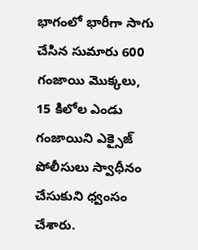భాగంలో భారీగా సాగు చేసిన సుమారు 600 గంజాయి మొక్కలు, 15 కిలోల ఎండు గంజాయిని ఎక్సైజ్ పోలీసులు స్వాధీనం చేసుకుని ధ్వంసం చేశారు.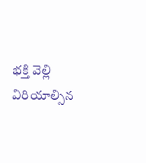భక్తి వెల్లి విరియాల్సిన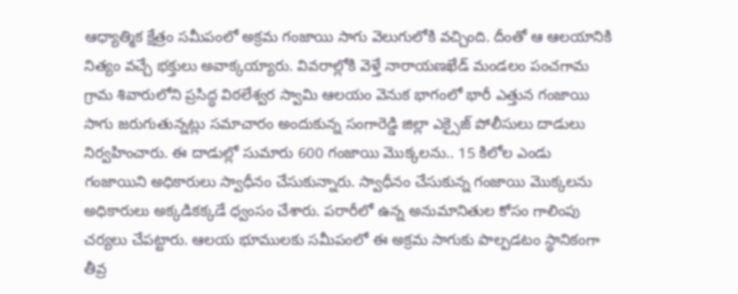ఆధ్యాత్మిక క్షేత్రం సమీపంలో అక్రమ గంజాయి సాగు వెలుగులోకి వచ్చింది. దీంతో ఆ ఆలయానికి నిత్యం వచ్చే భక్తులు అవాక్కయ్యారు. వివరాల్లోకి వెళ్తే నారాయణఖేడ్ మండలం పంచగామ గ్రామ శివారులోని ప్రసిద్ధ విఠలేశ్వర స్వామి ఆలయం వెనుక భాగంలో భారీ ఎత్తున గంజాయి సాగు జరుగుతున్నట్లు సమాచారం అందుకున్న సంగారెడ్డి జిల్లా ఎక్సైజ్ పోలీసులు దాడులు నిర్వహించారు. ఈ దాడుల్లో సుమారు 600 గంజాయి మొక్కలను.. 15 కిలోల ఎండు గంజాయిని అధికారులు స్వాధీనం చేసుకున్నారు. స్వాధీనం చేసుకున్న గంజాయి మొక్కలను అధికారులు అక్కడికక్కడే ధ్వంసం చేశారు. పరారీలో ఉన్న అనుమానితుల కోసం గాలింపు చర్యలు చేపట్టారు. ఆలయ భూములకు సమీపంలో ఈ అక్రమ సాగుకు పాల్పడటం స్థానికంగా తీవ్ర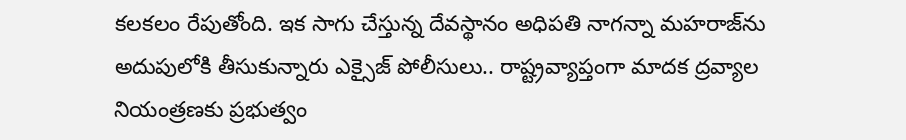కలకలం రేపుతోంది. ఇక సాగు చేస్తున్న దేవస్థానం అధిపతి నాగన్నా మహరాజ్‌ను అదుపులోకి తీసుకున్నారు ఎక్సైజ్ పోలీసులు.. రాష్ట్రవ్యాప్తంగా మాదక ద్రవ్యాల నియంత్రణకు ప్రభుత్వం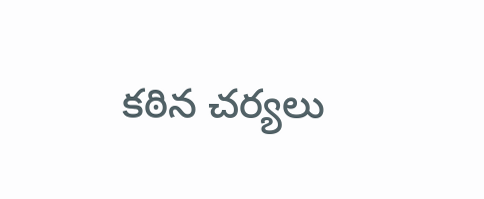కఠిన చర్యలు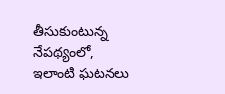తీసుకుంటున్న నేపథ్యంలో, ఇలాంటి ఘటనలు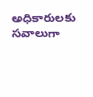అధికారులకు సవాలుగా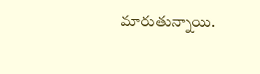మారుతున్నాయి.